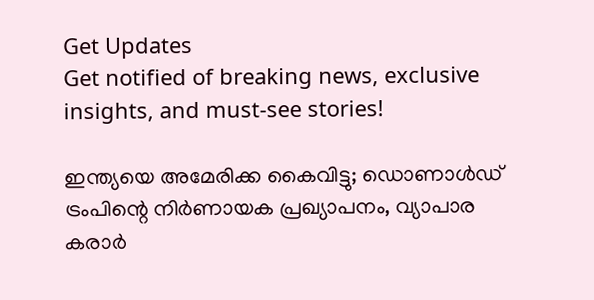Get Updates
Get notified of breaking news, exclusive insights, and must-see stories!

ഇന്ത്യയെ അമേരിക്ക കൈവിട്ടു; ഡൊണാള്‍ഡ് ട്രംപിന്റെ നിര്‍ണായക പ്രഖ്യാപനം, വ്യാപാര കരാര്‍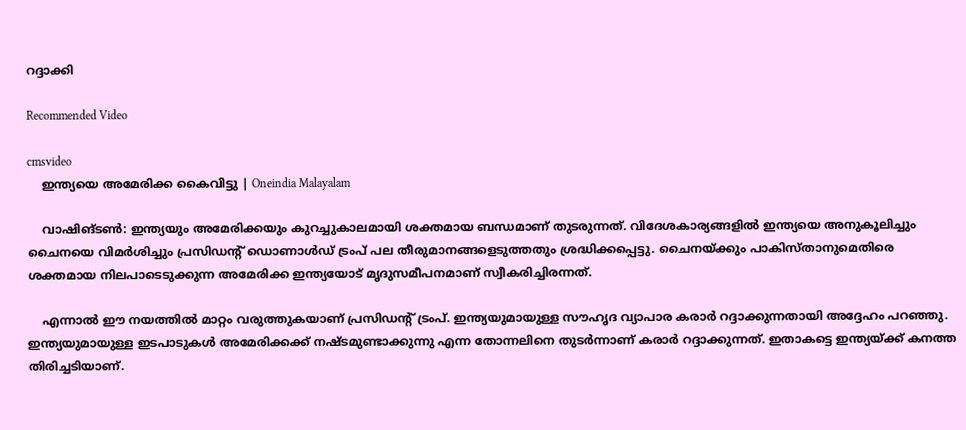റദ്ദാക്കി

Recommended Video

cmsvideo
    ഇന്ത്യയെ അമേരിക്ക കൈവിട്ടു | Oneindia Malayalam

    വാഷിങ്ടണ്‍: ഇന്ത്യയും അമേരിക്കയും കുറച്ചുകാലമായി ശക്തമായ ബന്ധമാണ് തുടരുന്നത്. വിദേശകാര്യങ്ങളില്‍ ഇന്ത്യയെ അനുകൂലിച്ചും ചൈനയെ വിമര്‍ശിച്ചും പ്രസിഡന്റ് ഡൊണാള്‍ഡ് ട്രംപ് പല തീരുമാനങ്ങളെടുത്തതും ശ്രദ്ധിക്കപ്പെട്ടു. ചൈനയ്ക്കും പാകിസ്താനുമെതിരെ ശക്തമായ നിലപാടെടുക്കുന്ന അമേരിക്ക ഇന്ത്യയോട് മൃദുസമീപനമാണ് സ്വീകരിച്ചിരന്നത്.

    എന്നാല്‍ ഈ നയത്തില്‍ മാറ്റം വരുത്തുകയാണ് പ്രസിഡന്റ് ട്രംപ്. ഇന്ത്യയുമായുള്ള സൗഹൃദ വ്യാപാര കരാര്‍ റദ്ദാക്കുന്നതായി അദ്ദേഹം പറഞ്ഞു. ഇന്ത്യയുമായുള്ള ഇടപാടുകള്‍ അമേരിക്കക്ക് നഷ്ടമുണ്ടാക്കുന്നു എന്ന തോന്നലിനെ തുടര്‍ന്നാണ് കരാര്‍ റദ്ദാക്കുന്നത്. ഇതാകട്ടെ ഇന്ത്യയ്ക്ക് കനത്ത തിരിച്ചടിയാണ്.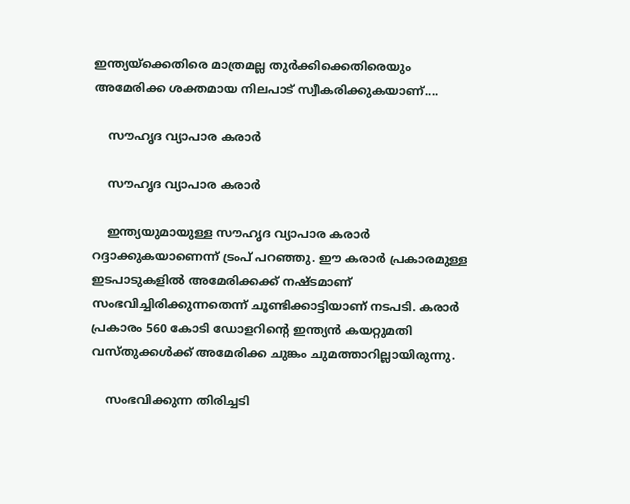ഇന്ത്യയ്‌ക്കെതിരെ മാത്രമല്ല തുര്‍ക്കിക്കെതിരെയും അമേരിക്ക ശക്തമായ നിലപാട് സ്വീകരിക്കുകയാണ്....

    സൗഹൃദ വ്യാപാര കരാര്‍

    സൗഹൃദ വ്യാപാര കരാര്‍

    ഇന്ത്യയുമായുള്ള സൗഹൃദ വ്യാപാര കരാര്‍ റദ്ദാക്കുകയാണെന്ന് ട്രംപ് പറഞ്ഞു. ഈ കരാര്‍ പ്രകാരമുള്ള ഇടപാടുകളില്‍ അമേരിക്കക്ക് നഷ്ടമാണ് സംഭവിച്ചിരിക്കുന്നതെന്ന് ചൂണ്ടിക്കാട്ടിയാണ് നടപടി. കരാര്‍ പ്രകാരം 560 കോടി ഡോളറിന്റെ ഇന്ത്യന്‍ കയറ്റുമതി വസ്തുക്കള്‍ക്ക് അമേരിക്ക ചുങ്കം ചുമത്താറില്ലായിരുന്നു.

    സംഭവിക്കുന്ന തിരിച്ചടി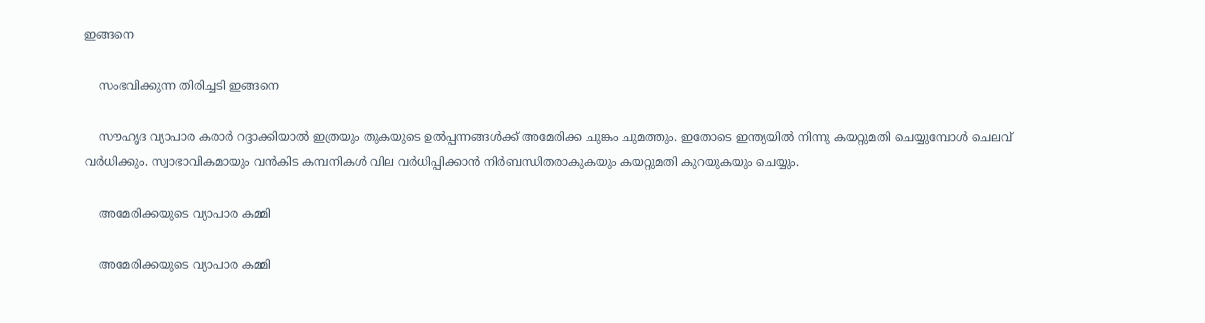ഇങ്ങനെ

    സംഭവിക്കുന്ന തിരിച്ചടി ഇങ്ങനെ

    സൗഹൃദ വ്യാപാര കരാര്‍ റദ്ദാക്കിയാല്‍ ഇത്രയും തുകയുടെ ഉല്‍പ്പന്നങ്ങള്‍ക്ക് അമേരിക്ക ചുങ്കം ചുമത്തും. ഇതോടെ ഇന്ത്യയില്‍ നിന്നു കയറ്റുമതി ചെയ്യുമ്പോള്‍ ചെലവ് വര്‍ധിക്കും. സ്വാഭാവികമായും വന്‍കിട കമ്പനികള്‍ വില വര്‍ധിപ്പിക്കാന്‍ നിര്‍ബന്ധിതരാകുകയും കയറ്റുമതി കുറയുകയും ചെയ്യും.

    അമേരിക്കയുടെ വ്യാപാര കമ്മി

    അമേരിക്കയുടെ വ്യാപാര കമ്മി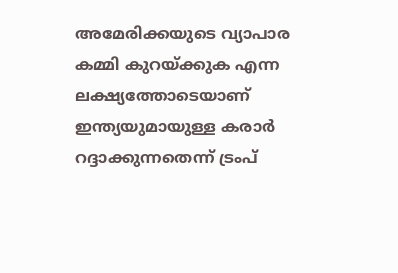അമേരിക്കയുടെ വ്യാപാര കമ്മി കുറയ്ക്കുക എന്ന ലക്ഷ്യത്തോടെയാണ് ഇന്ത്യയുമായുള്ള കരാര്‍ റദ്ദാക്കുന്നതെന്ന് ട്രംപ്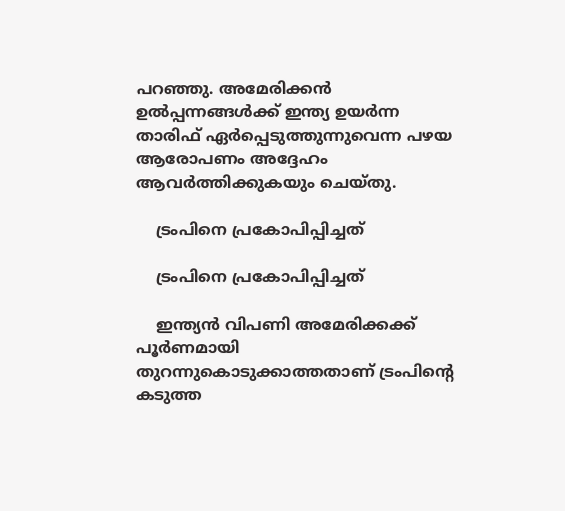പറഞ്ഞു. അമേരിക്കന്‍ ഉല്‍പ്പന്നങ്ങള്‍ക്ക് ഇന്ത്യ ഉയര്‍ന്ന താരിഫ് ഏര്‍പ്പെടുത്തുന്നുവെന്ന പഴയ ആരോപണം അദ്ദേഹം ആവര്‍ത്തിക്കുകയും ചെയ്തു.

    ട്രംപിനെ പ്രകോപിപ്പിച്ചത്

    ട്രംപിനെ പ്രകോപിപ്പിച്ചത്

    ഇന്ത്യന്‍ വിപണി അമേരിക്കക്ക് പൂര്‍ണമായി തുറന്നുകൊടുക്കാത്തതാണ് ട്രംപിന്റെ കടുത്ത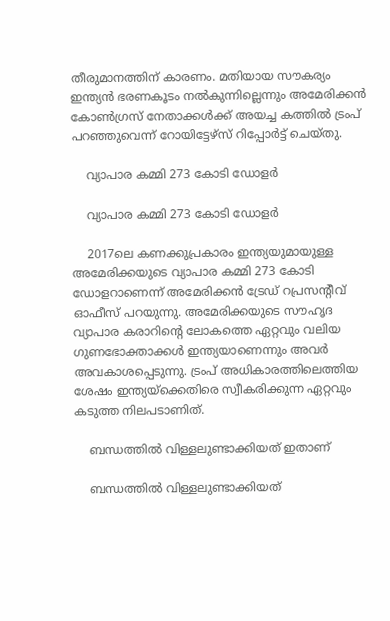തീരുമാനത്തിന് കാരണം. മതിയായ സൗകര്യം ഇന്ത്യന്‍ ഭരണകൂടം നല്‍കുന്നില്ലെന്നും അമേരിക്കന്‍ കോണ്‍ഗ്രസ് നേതാക്കള്‍ക്ക് അയച്ച കത്തില്‍ ട്രംപ് പറഞ്ഞുവെന്ന് റോയിട്ടേഴ്‌സ് റിപ്പോര്‍ട്ട് ചെയ്തു.

    വ്യാപാര കമ്മി 273 കോടി ഡോളര്‍

    വ്യാപാര കമ്മി 273 കോടി ഡോളര്‍

    2017ലെ കണക്കുപ്രകാരം ഇന്ത്യയുമായുള്ള അമേരിക്കയുടെ വ്യാപാര കമ്മി 273 കോടി ഡോളറാണെന്ന് അമേരിക്കന്‍ ട്രേഡ് റപ്രസന്റീവ് ഓഫീസ് പറയുന്നു. അമേരിക്കയുടെ സൗഹൃദ വ്യാപാര കരാറിന്റെ ലോകത്തെ ഏറ്റവും വലിയ ഗുണഭോക്താക്കള്‍ ഇന്ത്യയാണെന്നും അവര്‍ അവകാശപ്പെടുന്നു. ട്രംപ് അധികാരത്തിലെത്തിയ ശേഷം ഇന്ത്യയ്‌ക്കെതിരെ സ്വീകരിക്കുന്ന ഏറ്റവും കടുത്ത നിലപടാണിത്.

    ബന്ധത്തില്‍ വിള്ളലുണ്ടാക്കിയത് ഇതാണ്

    ബന്ധത്തില്‍ വിള്ളലുണ്ടാക്കിയത്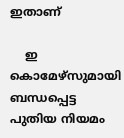ഇതാണ്

    ഇ കൊമേഴ്‌സുമായി ബന്ധപ്പെട്ട പുതിയ നിയമം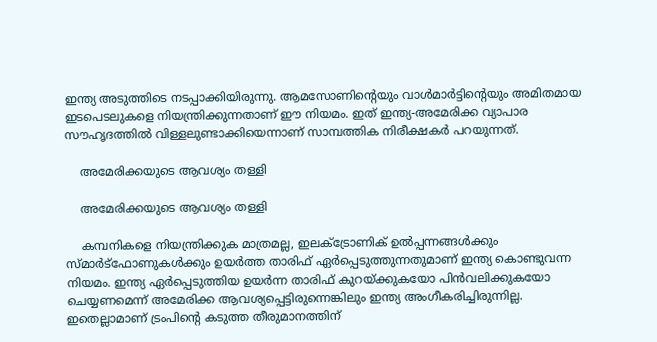ഇന്ത്യ അടുത്തിടെ നടപ്പാക്കിയിരുന്നു. ആമസോണിന്റെയും വാള്‍മാര്‍ട്ടിന്റെയും അമിതമായ ഇടപെടലുകളെ നിയന്ത്രിക്കുന്നതാണ് ഈ നിയമം. ഇത് ഇന്ത്യ-അമേരിക്ക വ്യാപാര സൗഹൃദത്തില്‍ വിള്ളലുണ്ടാക്കിയെന്നാണ് സാമ്പത്തിക നിരീക്ഷകര്‍ പറയുന്നത്.

    അമേരിക്കയുടെ ആവശ്യം തള്ളി

    അമേരിക്കയുടെ ആവശ്യം തള്ളി

    കമ്പനികളെ നിയന്ത്രിക്കുക മാത്രമല്ല, ഇലക്ട്രോണിക് ഉല്‍പ്പന്നങ്ങള്‍ക്കും സ്മാര്‍ട്‌ഫോണുകള്‍ക്കും ഉയര്‍ത്ത താരിഫ് ഏര്‍പ്പെടുത്തുന്നതുമാണ് ഇന്ത്യ കൊണ്ടുവന്ന നിയമം. ഇന്ത്യ ഏര്‍പ്പെടുത്തിയ ഉയര്‍ന്ന താരിഫ് കുറയ്ക്കുകയോ പിന്‍വലിക്കുകയോ ചെയ്യണമെന്ന് അമേരിക്ക ആവശ്യപ്പെട്ടിരുന്നെങ്കിലും ഇന്ത്യ അംഗീകരിച്ചിരുന്നില്ല. ഇതെല്ലാമാണ് ട്രംപിന്റെ കടുത്ത തീരുമാനത്തിന്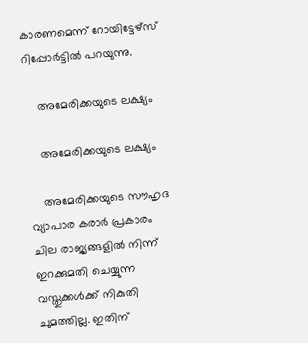കാരണമെന്ന് റോയിട്ടേഴ്‌സ് റിപ്പോര്‍ട്ടില്‍ പറയുന്നു.

    അമേരിക്കയുടെ ലക്ഷ്യം

    അമേരിക്കയുടെ ലക്ഷ്യം

    അമേരിക്കയുടെ സൗഹൃദ വ്യാപാര കരാര്‍ പ്രകാരം ചില രാജ്യങ്ങളില്‍ നിന്ന് ഇറക്കുമതി ചെയ്യുന്ന വസ്തുക്കള്‍ക്ക് നികുതി ചുമത്തില്ല. ഇതിന്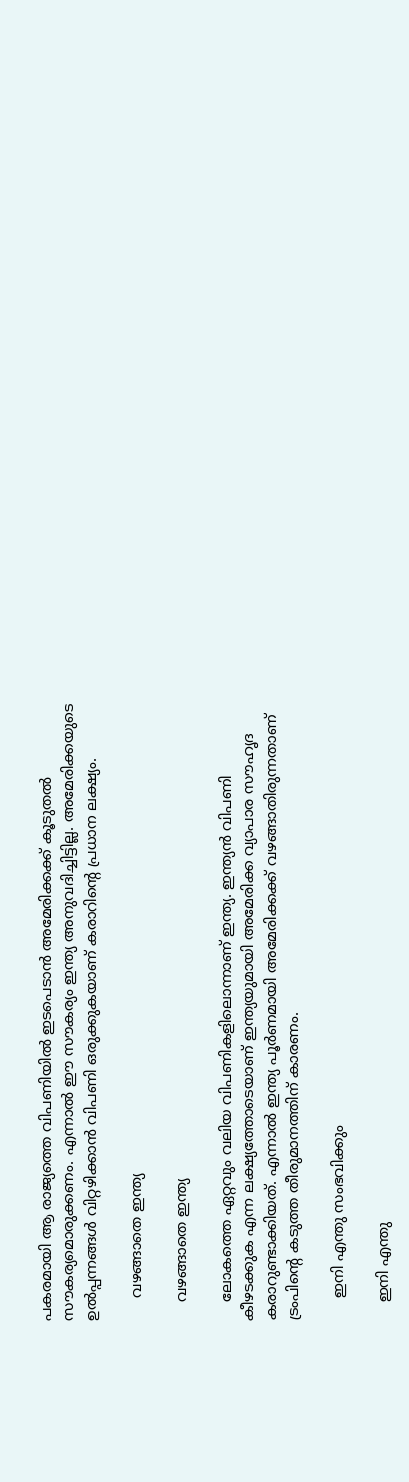പകരമായി ആ രാജ്യത്തെ വിപണിയില്‍ ഇടപെടാന്‍ അമേരിക്കക്ക് കൂടുതല്‍ സൗകര്യമൊരുക്കണം. എന്നാല്‍ ഈ സൗകര്യം ഇന്ത്യ അനുവദിച്ചിട്ടില്ല. അമേരിക്കയുടെ ഉല്‍പ്പന്നങ്ങള്‍ വിറ്റഴിക്കാന്‍ വിപണി ഒരുക്കുകയാണ് കരാറിന്റെ പ്രധാന ലക്ഷ്യം.

     വഴങ്ങാതെ ഇന്ത്യ

    വഴങ്ങാതെ ഇന്ത്യ

    ലോകത്തെ ഏറ്റവും വലിയ വിപണികളിലൊന്നാണ് ഇന്ത്യ. ഇന്ത്യന്‍ വിപണി കീഴടക്കുക എന്ന ലക്ഷ്യത്തോടെയാണ് ഇന്ത്യയുമായി അമേരിക്ക വ്യാപാര സൗഹൃദ കരാറുണ്ടാക്കിയത്. എന്നാല്‍ ഇന്ത്യ പൂര്‍ണമായി അമേരിക്കക്ക് വഴങ്ങാതിരുന്നതാണ് ട്രംപിന്റെ കടുത്ത തീരുമാനത്തിന് കാരണം.

     ഇനി എന്തു സംഭവിക്കും

    ഇനി എന്തു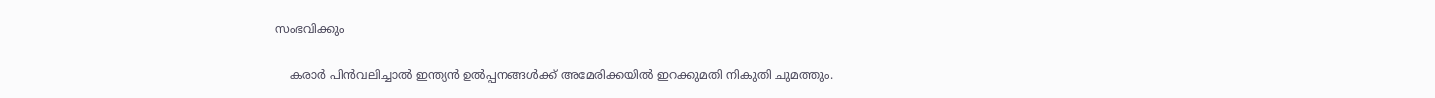സംഭവിക്കും

    കരാര്‍ പിന്‍വലിച്ചാല്‍ ഇന്ത്യന്‍ ഉല്‍പ്പനങ്ങള്‍ക്ക് അമേരിക്കയില്‍ ഇറക്കുമതി നികുതി ചുമത്തും.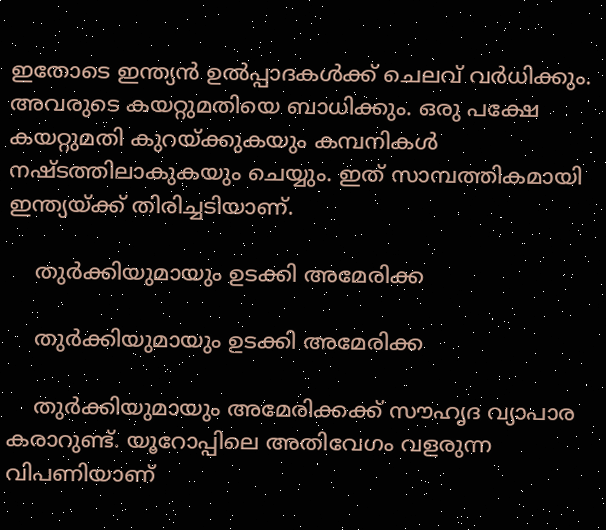ഇതോടെ ഇന്ത്യന്‍ ഉല്‍പ്പാദകള്‍ക്ക് ചെലവ് വര്‍ധിക്കും. അവരുടെ കയറ്റുമതിയെ ബാധിക്കും. ഒരു പക്ഷേ കയറ്റുമതി കുറയ്ക്കുകയും കമ്പനികള്‍ നഷ്ടത്തിലാകുകയും ചെയ്യും. ഇത് സാമ്പത്തികമായി ഇന്ത്യയ്ക്ക് തിരിച്ചടിയാണ്.

    തുര്‍ക്കിയുമായും ഉടക്കി അമേരിക്ക

    തുര്‍ക്കിയുമായും ഉടക്കി അമേരിക്ക

    തുര്‍ക്കിയുമായും അമേരിക്കക്ക് സൗഹൃദ വ്യാപാര കരാറുണ്ട്. യൂറോപ്പിലെ അതിവേഗം വളരുന്ന വിപണിയാണ്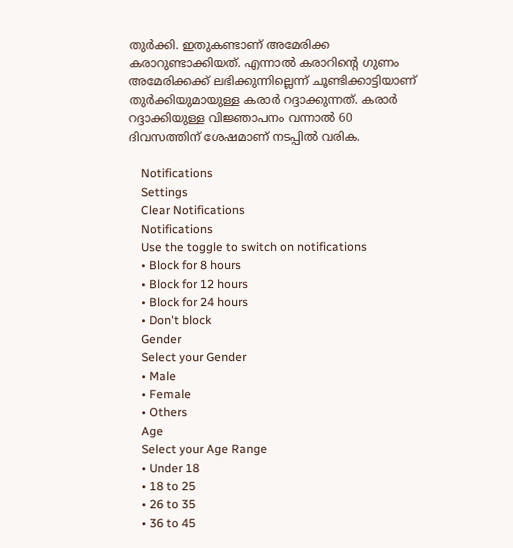തുര്‍ക്കി. ഇതുകണ്ടാണ് അമേരിക്ക കരാറുണ്ടാക്കിയത്. എന്നാല്‍ കരാറിന്റെ ഗുണം അമേരിക്കക്ക് ലഭിക്കുന്നില്ലെന്ന് ചൂണ്ടിക്കാട്ടിയാണ് തുര്‍ക്കിയുമായുള്ള കരാര്‍ റദ്ദാക്കുന്നത്. കരാര്‍ റദ്ദാക്കിയുള്ള വിജ്ഞാപനം വന്നാല്‍ 60 ദിവസത്തിന് ശേഷമാണ് നടപ്പില്‍ വരിക.

    Notifications
    Settings
    Clear Notifications
    Notifications
    Use the toggle to switch on notifications
    • Block for 8 hours
    • Block for 12 hours
    • Block for 24 hours
    • Don't block
    Gender
    Select your Gender
    • Male
    • Female
    • Others
    Age
    Select your Age Range
    • Under 18
    • 18 to 25
    • 26 to 35
    • 36 to 45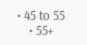• 45 to 55
    • 55+